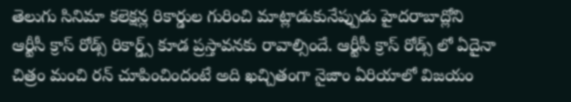తెలుగు సినిమా కలెక్షన్ల రికార్డుల గురించి మాట్లాడుకునేప్పుడు హైదరాబాద్లోని ఆర్టీసీ క్రాస్ రోడ్స్ రికార్డ్స్ కూడ ప్రస్తావనకు రావాల్సిందే. ఆర్టీసీ క్రాస్ రోడ్స్ లో ఏదైనా చిత్రం మంచి రన్ చూపించిందంటే అది ఖచ్చితంగా నైజాం ఏరియాలో విజయం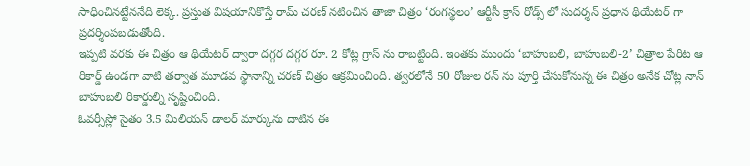సాధించినట్టేననేది లెక్క. ప్రస్తుత విషయానికొస్తే రామ్ చరణ్ నటించిన తాజా చిత్రం ‘రంగస్థలం’ ఆర్టీసీ క్రాస్ రోడ్స్ లో సుదర్శన్ ప్రధాన థియేటర్ గా ప్రదర్శింపబడుతోంది.
ఇప్పటి వరకు ఈ చిత్రం ఆ థియేటర్ ద్వారా దగ్గర దగ్గర రూ. 2 కోట్ల గ్రాస్ ను రాబట్టింది. ఇంతకు ముందు ‘బాహుబలి, బాహుబలి-2’ చిత్రాల పేరిట ఆ రికార్డ్ ఉండగా వాటి తర్వాత మూడవ స్థానాన్ని చరణ్ చిత్రం ఆక్రమించింది. త్వరలోనే 50 రోజుల రన్ ను పూర్తి చేసుకోనున్న ఈ చిత్రం అనేక చోట్ల నాన్ బాహుబలి రికార్డుల్ని సృష్టించింది.
ఓవర్సీస్లో సైతం 3.5 మిలియన్ డాలర్ మార్కును దాటిన ఈ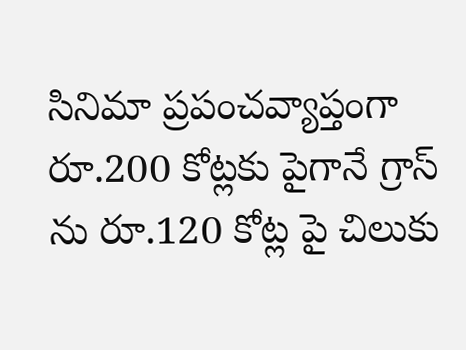సినిమా ప్రపంచవ్యాప్తంగా రూ.200 కోట్లకు పైగానే గ్రాస్ ను రూ.120 కోట్ల పై చిలుకు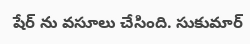షేర్ ను వసూలు చేసింది. సుకుమార్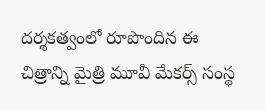దర్శకత్వంలో రూపొందిన ఈ చిత్రాన్ని మైత్రి మూవీ మేకర్స్ సంస్థ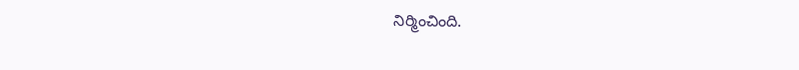నిర్మించింది.